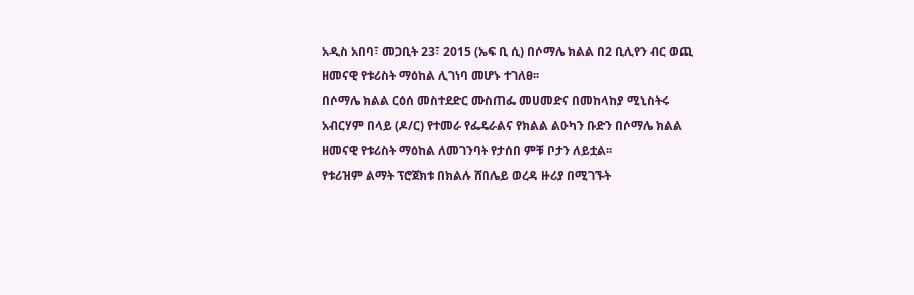አዲስ አበባ፣ መጋቢት 23፣ 2015 (ኤፍ ቢ ሲ) በሶማሌ ክልል በ2 ቢሊየን ብር ወጪ ዘመናዊ የቱሪስት ማዕከል ሊገነባ መሆኑ ተገለፀ፡፡
በሶማሌ ክልል ርዕሰ መስተደድር ሙስጠፌ መሀመድና በመከላከያ ሚኒስትሩ አብርሃም በላይ (ዶ/ር) የተመራ የፌዴራልና የክልል ልዑካን ቡድን በሶማሌ ክልል ዘመናዊ የቱሪስት ማዕከል ለመገንባት የታሰበ ምቹ ቦታን ለይቷል፡፡
የቱሪዝም ልማት ፕሮጀክቱ በክልሉ ሸበሌይ ወረዳ ዙሪያ በሚገኙት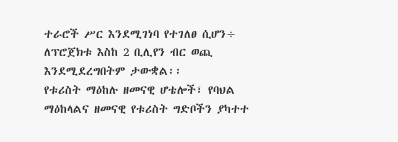ተራሮች ሥር እንደሚገነባ የተገለፀ ሲሆን÷ ለፕሮጀክቱ እስከ 2 ቢሊየን ብር ወጪ እንደሚደረግበትም ታውቋል፡፡
የቱሪስት ማዕከሉ ዘመናዊ ሆቴሎች፣ የባህል ማዕከላልና ዘመናዊ የቱሪስት ግድቦችን ያካተተ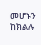መሆኑን ከክልሉ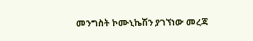መንግስት ኮሙኒኬሽን ያገኘነው መረጃ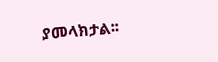ያመላክታል፡፡